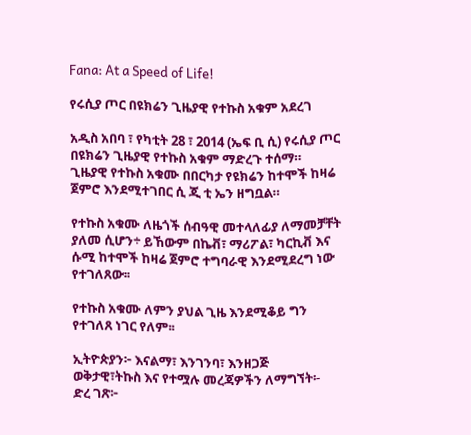Fana: At a Speed of Life!

የሩሲያ ጦር በዩክሬን ጊዜያዊ የተኩስ አቁም አደረገ

አዲስ አበባ ፣ የካቲት 28 ፣ 2014 (ኤፍ ቢ ሲ) የሩሲያ ጦር በዩክሬን ጊዜያዊ የተኩስ አቁም ማድረጉ ተሰማ።
ጊዜያዊ የተኩስ አቁሙ በበርካታ የዩክሬን ከተሞች ከዛሬ ጀምሮ እንደሚተገበር ሲ ጂ ቲ ኤን ዘግቧል።

የተኩስ አቁሙ ለዜጎች ሰብዓዊ መተላለፊያ ለማመቻቸት ያለመ ሲሆን÷ ይኸውም በኬቭ፣ ማሪፖል፣ ካርኪቭ እና ሱሚ ከተሞች ከዛሬ ጀምሮ ተግባራዊ እንደሚደረግ ነው የተገለጸው፡፡

የተኩስ አቁሙ ለምን ያህል ጊዜ እንደሚቆይ ግን የተገለጸ ነገር የለም፡፡

ኢትዮጵያን፦ እናልማ፣ እንገንባ፣ እንዘጋጅ
ወቅታዊ፣ትኩስ እና የተሟሉ መረጃዎችን ለማግኘት፡-
ድረ ገጽ፦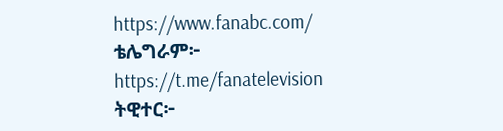https://www.fanabc.com/
ቴሌግራም፦ https://t.me/fanatelevision
ትዊተር፦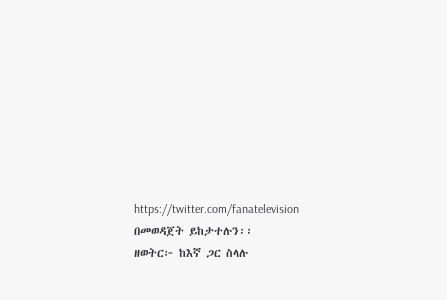https://twitter.com/fanatelevision በመወዳጀት ይከታተሉን፡፡
ዘወትር፦ ከእኛ ጋር ስላሉ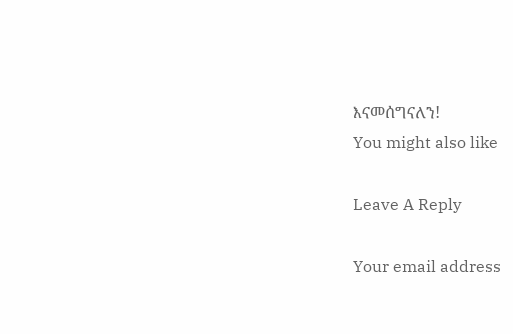እናመሰግናለን!
You might also like

Leave A Reply

Your email address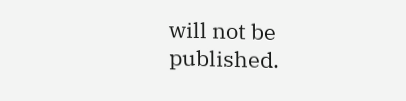will not be published.